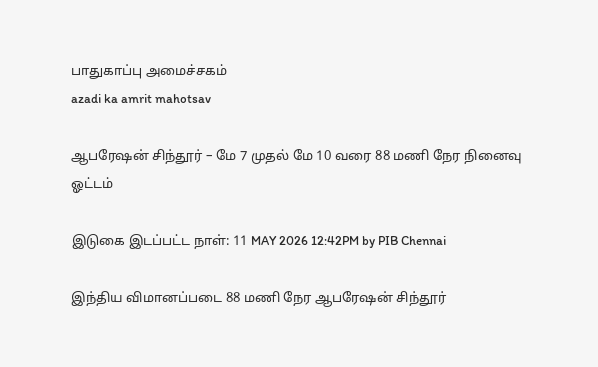பாதுகாப்பு அமைச்சகம்
azadi ka amrit mahotsav

ஆபரேஷன் சிந்தூர் – மே 7 முதல் மே 10 வரை 88 மணி நேர நினைவு ஓட்டம்

இடுகை இடப்பட்ட நாள்: 11 MAY 2026 12:42PM by PIB Chennai

இந்திய விமானப்படை 88 மணி நேர ஆபரேஷன் சிந்தூர்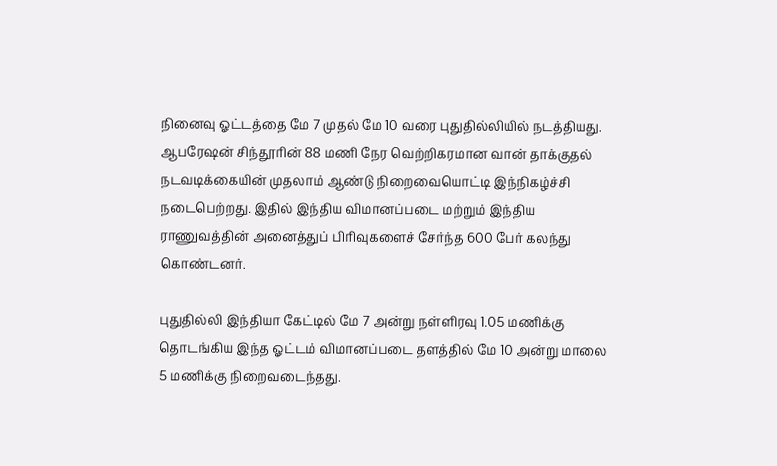நினைவு ஓட்டத்தை மே 7 முதல் மே 10 வரை புதுதில்லியில் நடத்தியது. ஆபரேஷன் சிந்தூரின் 88 மணி நேர வெற்றிகரமான வான் தாக்குதல் நடவடிக்கையின் முதலாம் ஆண்டு நிறைவையொட்டி இந்நிகழ்ச்சி நடைபெற்றது. இதில் இந்திய விமானப்படை மற்றும் இந்திய ராணுவத்தின் அனைத்துப் பிரிவுகளைச் சேர்ந்த 600 பேர் கலந்து கொண்டனர்.

புதுதில்லி இந்தியா கேட்டில் மே 7 அன்று நள்ளிரவு 1.05 மணிக்கு தொடங்கிய இந்த ஓட்டம் விமானப்படை தளத்தில் மே 10 அன்று மாலை 5 மணிக்கு நிறைவடைந்தது.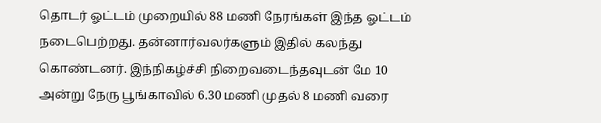தொடர் ஓட்டம் முறையில் 88 மணி நேரங்கள் இந்த ஓட்டம் நடைபெற்றது. தன்னார்வலர்களும் இதில் கலந்து கொண்டனர். இந்நிகழ்ச்சி நிறைவடைந்தவுடன் மே 10 அன்று நேரு பூங்காவில் 6.30 மணி முதல் 8 மணி வரை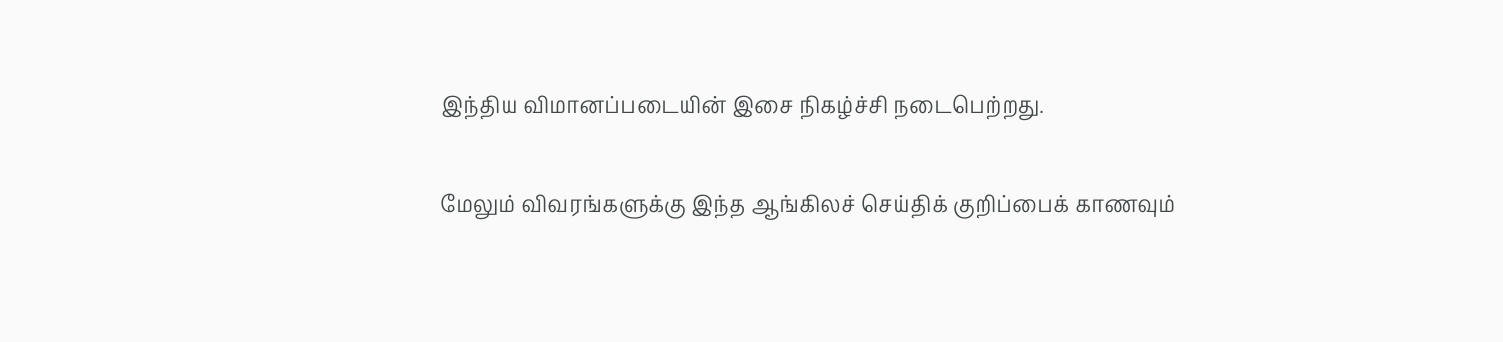இந்திய விமானப்படையின் இசை நிகழ்ச்சி நடைபெற்றது.

மேலும் விவரங்களுக்கு இந்த ஆங்கிலச் செய்திக் குறிப்பைக் காணவும்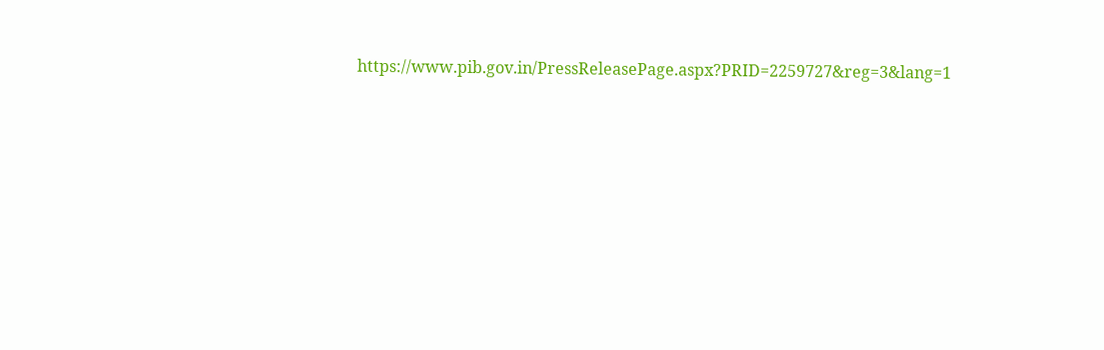https://www.pib.gov.in/PressReleasePage.aspx?PRID=2259727&reg=3&lang=1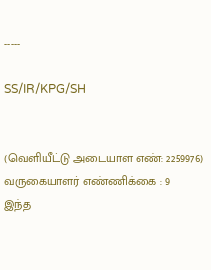-----

SS/IR/KPG/SH


(வெளியீட்டு அடையாள எண்: 2259976) வருகையாளர் எண்ணிக்கை : 9
இந்த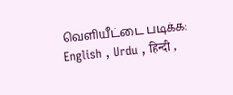வெளியீட்டை படிக்க: English , Urdu , हिन्दी ,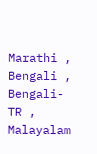Marathi , Bengali , Bengali-TR , Malayalam